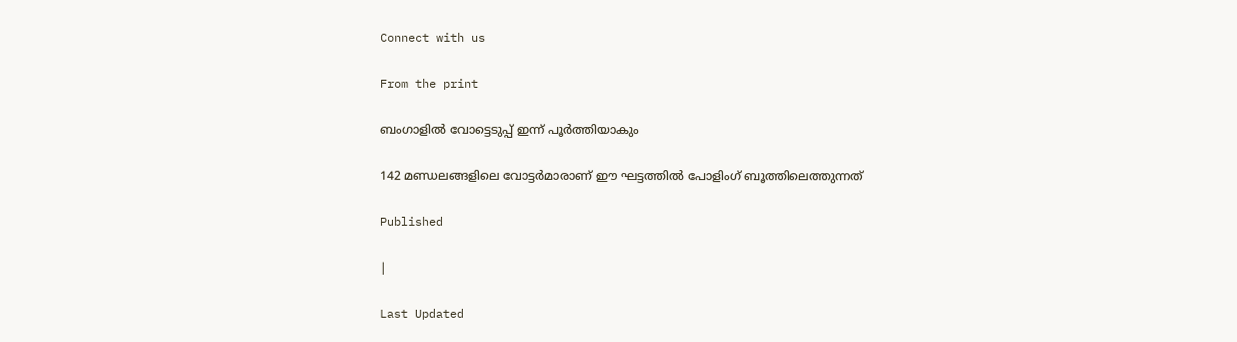Connect with us

From the print

ബംഗാളിൽ വോട്ടെടുപ്പ് ഇന്ന് പൂർത്തിയാകും

142 മണ്ഡലങ്ങളിലെ വോട്ടർമാരാണ് ഈ ഘട്ടത്തിൽ പോളിംഗ് ബൂത്തിലെത്തുന്നത്

Published

|

Last Updated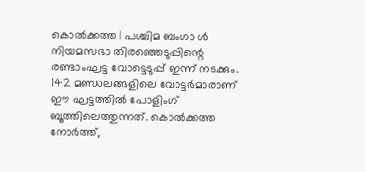കൊൽക്കത്ത | പശ്ചിമ ബംഗാ ൾ നിയമസഭാ തിരഞ്ഞെടുപ്പിന്റെ രണ്ടാംഘട്ട വോട്ടെടുപ്പ് ഇന്ന് നടക്കും. 142 മണ്ഡലങ്ങളിലെ വോട്ടർമാരാണ് ഈ ഘട്ടത്തിൽ പോളിംഗ് ബൂത്തിലെത്തുന്നത്. കൊൽക്കത്ത നോർത്ത്,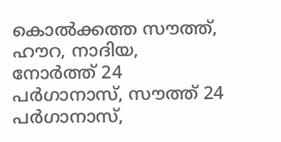കൊൽക്കത്ത സൗത്ത്, ഹൗറ, നാദിയ, നോർത്ത് 24 പർഗാനാസ്, സൗത്ത് 24 പർഗാനാസ്,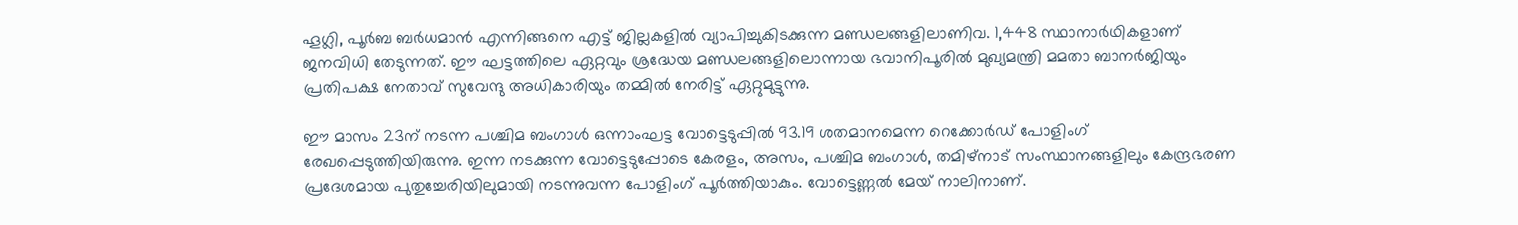ഹൂഗ്ലി, പൂർബ ബർധമാൻ എന്നിങ്ങനെ എട്ട് ജില്ലകളിൽ വ്യാപിച്ചുകിടക്കുന്ന മണ്ഡലങ്ങളിലാണിവ. 1,448 സ്ഥാനാർഥികളാണ് ജനവിധി തേടുന്നത്. ഈ ഘട്ടത്തിലെ ഏറ്റവും ശ്രദ്ധേയ മണ്ഡലങ്ങളിലൊന്നായ ഭവാനിപൂരിൽ മുഖ്യമന്ത്രി മമതാ ബാനർജിയും പ്രതിപക്ഷ നേതാവ് സുവേന്ദു അധികാരിയും തമ്മിൽ നേരിട്ട് ഏറ്റുമുട്ടുന്നു.

ഈ മാസം 23ന് നടന്ന പശ്ചിമ ബംഗാൾ ഒന്നാംഘട്ട വോട്ടെടുപ്പിൽ 93.19 ശതമാനമെന്ന റെക്കോർഡ് പോളിംഗ് രേഖപ്പെടുത്തിയിരുന്നു. ഇന്ന നടക്കുന്ന വോട്ടെടുപ്പോടെ കേരളം, അസം, പശ്ചിമ ബംഗാൾ, തമിഴ്നാട് സംസ്ഥാനങ്ങളിലും കേന്ദ്രഭരണ പ്രദേശമായ പുതുച്ചേരിയിലുമായി നടന്നുവന്ന പോളിംഗ് പൂർത്തിയാകും. വോട്ടെണ്ണൽ മേയ് നാലിനാണ്.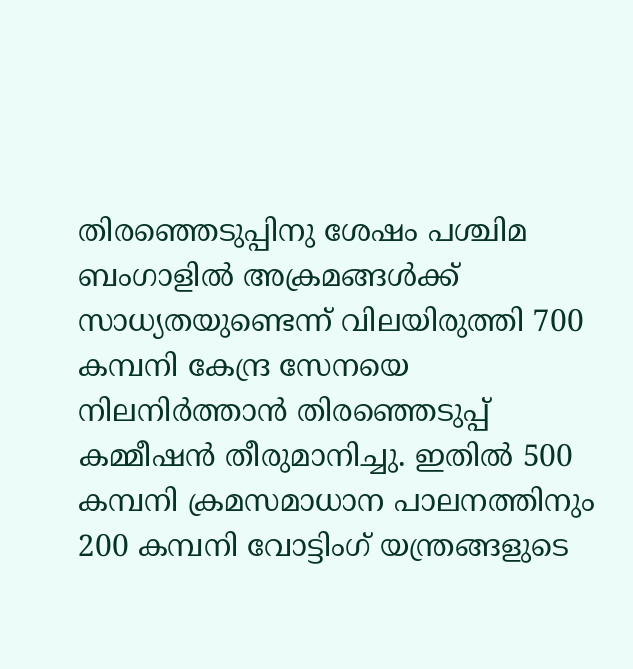തിരഞ്ഞെടുപ്പിനു ശേഷം പശ്ചിമ ബംഗാളിൽ അക്രമങ്ങൾക്ക് സാധ്യതയുണ്ടെന്ന് വിലയിരുത്തി 700 കമ്പനി കേന്ദ്ര സേനയെ നിലനിർത്താൻ തിരഞ്ഞെടുപ്പ് കമ്മീഷൻ തീരുമാനിച്ചു. ഇതിൽ 500 കമ്പനി ക്രമസമാധാന പാലനത്തിനും 200 കമ്പനി വോട്ടിംഗ് യന്ത്രങ്ങളുടെ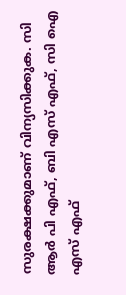സുരക്ഷക്കുമാണ് വിന്യസിക്കുക. സി ആർ പി എഫ്, ബി എസ് എഫ്, സി ഐ എസ് എഫ്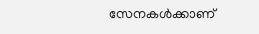സേനകൾക്കാണ്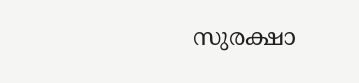സുരക്ഷാ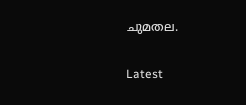ചുമതല.

Latest